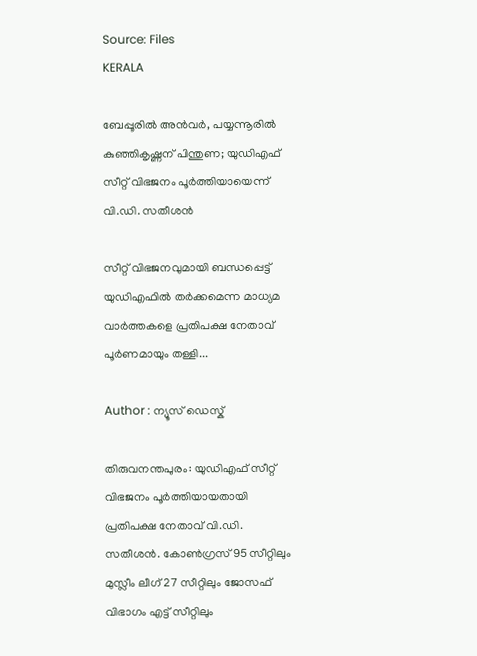Source: Files
KERALA

ബേപ്പൂരിൽ അൻവർ, പയ്യന്നൂരിൽ കുഞ്ഞികൃഷ്ണന് പിന്തുണ; യുഡിഎഫ് സീറ്റ് വിഭജനം പൂർത്തിയായെന്ന് വി.ഡി. സതീശൻ

സീറ്റ് വിഭജനവുമായി ബന്ധപ്പെട്ട് യുഡിഎഫിൽ തർക്കമെന്ന മാധ്യമ വാർത്തകളെ പ്രതിപക്ഷ നേതാവ് പൂർണമായും തള്ളി...

Author : ന്യൂസ് ഡെസ്ക്

തിരുവനന്തപുരം: യുഡിഎഫ് സീറ്റ് വിഭജനം പൂർത്തിയായതായി പ്രതിപക്ഷ നേതാവ് വി.ഡി. സതീശൻ. കോൺഗ്രസ് 95 സീറ്റിലും മുസ്ലീം ലീഗ് 27 സീറ്റിലും ജോസഫ് വിഭാഗം എട്ട് സീറ്റിലും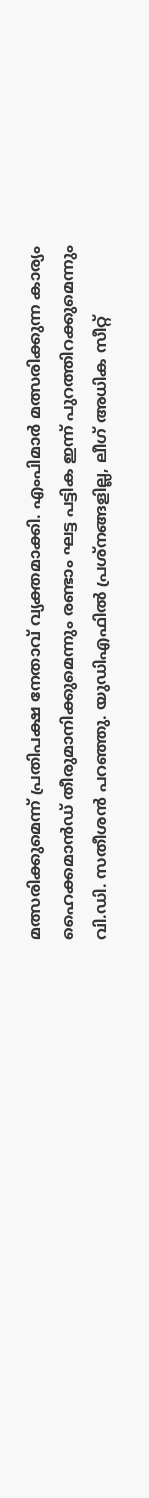മത്സരിക്കുമെന്ന് പ്രതിപക്ഷ നേതാവ് വ്യക്തമാക്കി. എംപിമാർ മത്സരിക്കുന്ന കാര്യം ഹൈക്കമാൻഡ് തീരുമാനിക്കുമെന്നും രണ്ടാം ഘട്ട പട്ടിക ഇന്ന് പുറത്തിറക്കുമെന്നും വി.ഡി. സതീശൻ പറഞ്ഞു. യുഡിഎഫിൽ പ്രശ്നങ്ങളില്ല, ലീഗ് അധിക സീറ്റ്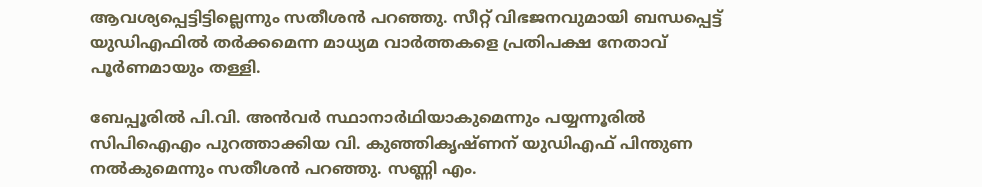ആവശ്യപ്പെട്ടിട്ടില്ലെന്നും സതീശൻ പറഞ്ഞു. സീറ്റ് വിഭജനവുമായി ബന്ധപ്പെട്ട് യുഡിഎഫിൽ തർക്കമെന്ന മാധ്യമ വാർത്തകളെ പ്രതിപക്ഷ നേതാവ് പൂർണമായും തള്ളി.

ബേപ്പൂരിൽ പി.വി. അൻവർ സ്ഥാനാർഥിയാകുമെന്നും പയ്യന്നൂരിൽ സിപിഐഎം പുറത്താക്കിയ വി. കുഞ്ഞികൃഷ്ണന് യുഡിഎഫ് പിന്തുണ നൽകുമെന്നും സതീശൻ പറഞ്ഞു. സണ്ണി എം.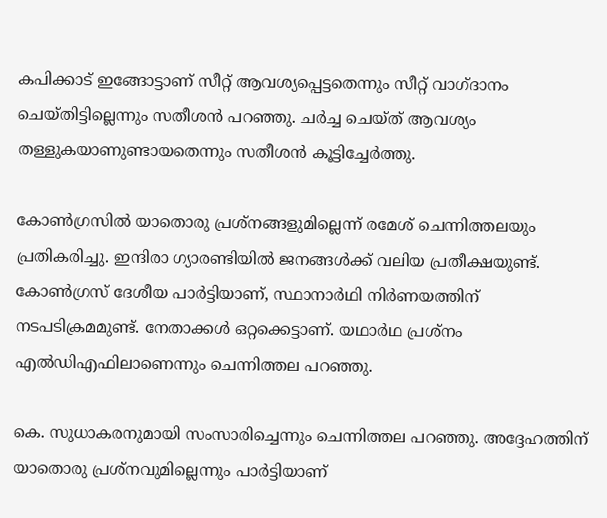കപിക്കാട് ഇങ്ങോട്ടാണ് സീറ്റ് ആവശ്യപ്പെട്ടതെന്നും സീറ്റ് വാഗ്ദാനം ചെയ്തിട്ടില്ലെന്നും സതീശൻ പറഞ്ഞു. ചർച്ച ചെയ്ത് ആവശ്യം തള്ളുകയാണുണ്ടായതെന്നും സതീശൻ കൂട്ടിച്ചേർത്തു.

കോൺഗ്രസിൽ യാതൊരു പ്രശ്നങ്ങളുമില്ലെന്ന് രമേശ് ചെന്നിത്തലയും പ്രതികരിച്ചു. ഇന്ദിരാ ഗ്യാരണ്ടിയിൽ ജനങ്ങൾക്ക് വലിയ പ്രതീക്ഷയുണ്ട്. കോൺഗ്രസ് ദേശീയ പാർട്ടിയാണ്, സ്ഥാനാർഥി നിർണയത്തിന് നടപടിക്രമമുണ്ട്. നേതാക്കൾ ഒറ്റക്കെട്ടാണ്. യഥാർഥ പ്രശ്നം എൽഡിഎഫിലാണെന്നും ചെന്നിത്തല പറഞ്ഞു.

കെ. സുധാകരനുമായി സംസാരിച്ചെന്നും ചെന്നിത്തല പറഞ്ഞു. അദ്ദേഹത്തിന് യാതൊരു പ്രശ്നവുമില്ലെന്നും പാർട്ടിയാണ്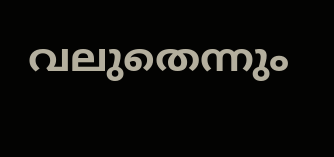വലുതെന്നും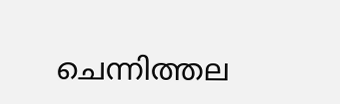ചെന്നിത്തല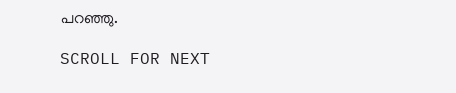പറഞ്ഞു.

SCROLL FOR NEXT